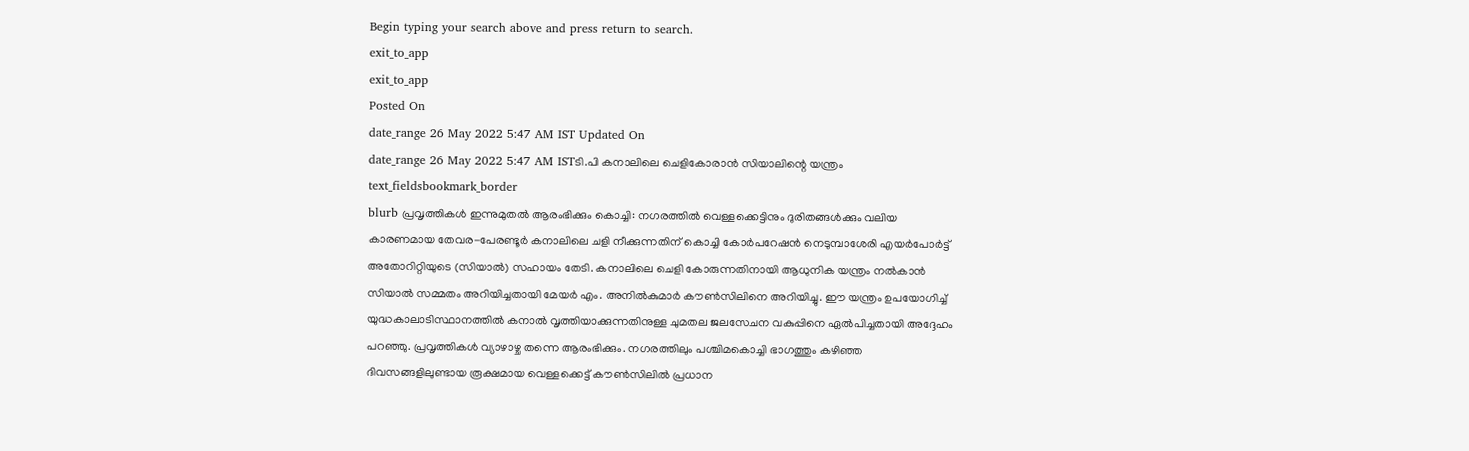Begin typing your search above and press return to search.
exit_to_app
exit_to_app
Posted On
date_range 26 May 2022 5:47 AM IST Updated On
date_range 26 May 2022 5:47 AM ISTടി.പി കനാലിലെ ചെളികോരാൻ സിയാലിന്റെ യന്ത്രം
text_fieldsbookmark_border
blurb പ്രവൃത്തികൾ ഇന്നുമുതൽ ആരംഭിക്കും കൊച്ചി: നഗരത്തിൽ വെള്ളക്കെട്ടിനും ദുരിതങ്ങൾക്കും വലിയ കാരണമായ തേവര-പേരണ്ടൂർ കനാലിലെ ചളി നീക്കുന്നതിന് കൊച്ചി കോർപറേഷൻ നെടുമ്പാശേരി എയർപോർട്ട് അതോറിറ്റിയുടെ (സിയാൽ) സഹായം തേടി. കനാലിലെ ചെളി കോരുന്നതിനായി ആധുനിക യന്ത്രം നൽകാൻ സിയാൽ സമ്മതം അറിയിച്ചതായി മേയർ എം. അനിൽകുമാർ കൗൺസിലിനെ അറിയിച്ചു. ഈ യന്ത്രം ഉപയോഗിച്ച് യുദ്ധകാലാടിസ്ഥാനത്തിൽ കനാൽ വൃത്തിയാക്കുന്നതിനുള്ള ചുമതല ജലസേചന വകുപ്പിനെ ഏൽപിച്ചതായി അദ്ദേഹം പറഞ്ഞു. പ്രവൃത്തികൾ വ്യാഴാഴ്ച തന്നെ ആരംഭിക്കും. നഗരത്തിലും പശ്ചിമകൊച്ചി ഭാഗത്തും കഴിഞ്ഞ ദിവസങ്ങളിലുണ്ടായ രൂക്ഷമായ വെള്ളക്കെട്ട് കൗൺസിലിൽ പ്രധാന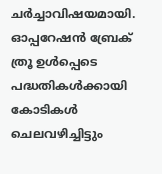ചർച്ചാവിഷയമായി. ഓപ്പറേഷൻ ബ്രേക് ത്രൂ ഉൾപ്പെടെ പദ്ധതികൾക്കായി കോടികൾ ചെലവഴിച്ചിട്ടും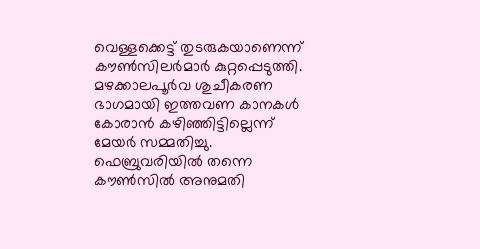വെള്ളക്കെട്ട് തുടരുകയാണെന്ന് കൗൺസിലർമാർ കുറ്റപ്പെടുത്തി. മഴക്കാലപൂർവ ശുചീകരണ ഭാഗമായി ഇത്തവണ കാനകൾ കോരാൻ കഴിഞ്ഞിട്ടില്ലെന്ന് മേയർ സമ്മതിച്ചു. ഫെബ്രുവരിയിൽ തന്നെ കൗൺസിൽ അനുമതി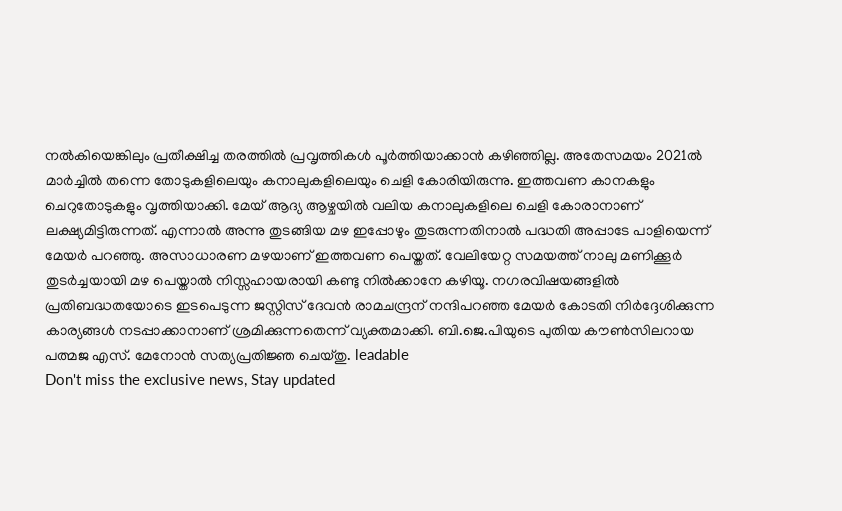നൽകിയെങ്കിലും പ്രതീക്ഷിച്ച തരത്തിൽ പ്രവൃത്തികൾ പൂർത്തിയാക്കാൻ കഴിഞ്ഞില്ല. അതേസമയം 2021ൽ മാർച്ചിൽ തന്നെ തോടുകളിലെയും കനാലുകളിലെയും ചെളി കോരിയിരുന്നു. ഇത്തവണ കാനകളും ചെറുതോടുകളും വൃത്തിയാക്കി. മേയ് ആദ്യ ആഴ്ചയിൽ വലിയ കനാലുകളിലെ ചെളി കോരാനാണ് ലക്ഷ്യമിട്ടിരുന്നത്. എന്നാൽ അന്നു തുടങ്ങിയ മഴ ഇപ്പോഴും തുടരുന്നതിനാൽ പദ്ധതി അപ്പാടേ പാളിയെന്ന് മേയർ പറഞ്ഞു. അസാധാരണ മഴയാണ് ഇത്തവണ പെയ്തത്. വേലിയേറ്റ സമയത്ത് നാലു മണിക്കൂർ തുടർച്ചയായി മഴ പെയ്താൽ നിസ്സഹായരായി കണ്ടു നിൽക്കാനേ കഴിയൂ. നഗരവിഷയങ്ങളിൽ പ്രതിബദ്ധതയോടെ ഇടപെടുന്ന ജസ്റ്റിസ് ദേവൻ രാമചന്ദ്രന് നന്ദിപറഞ്ഞ മേയർ കോടതി നിർദ്ദേശിക്കുന്ന കാര്യങ്ങൾ നടപ്പാക്കാനാണ് ശ്രമിക്കുന്നതെന്ന് വ്യക്തമാക്കി. ബി.ജെ.പിയുടെ പുതിയ കൗൺസിലറായ പത്മജ എസ്. മേനോൻ സത്യപ്രതിജ്ഞ ചെയ്തു. leadable
Don't miss the exclusive news, Stay updated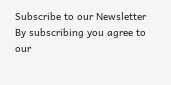Subscribe to our Newsletter
By subscribing you agree to our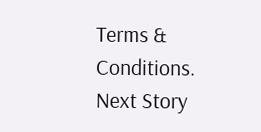Terms & Conditions.
Next Story